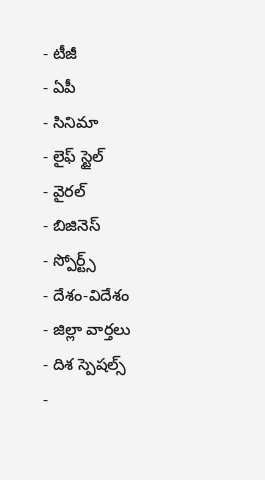- టీజీ
- ఏపీ
- సినిమా
- లైఫ్ స్టైల్
- వైరల్
- బిజినెస్
- స్పోర్ట్స్
- దేశం-విదేశం
- జిల్లా వార్తలు
- దిశ స్పెషల్స్
-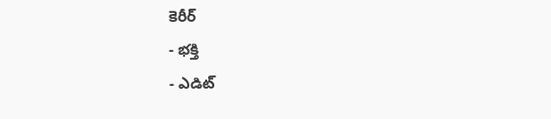కెరీర్
- భక్తి
- ఎడిట్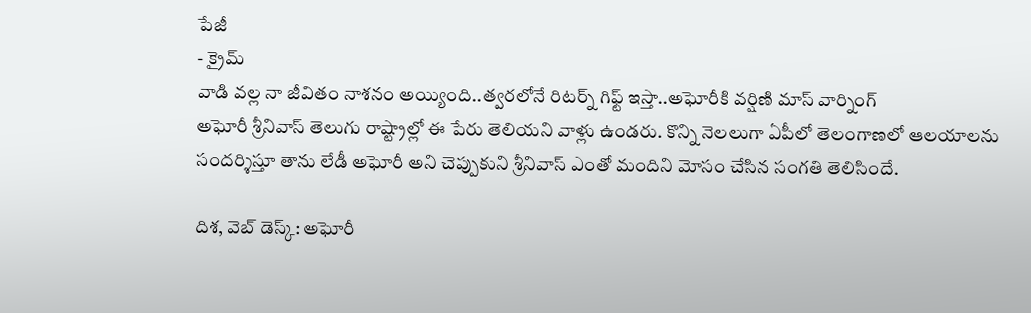పేజీ
- క్రైమ్
వాడి వల్ల నా జీవితం నాశనం అయ్యింది..త్వరలోనే రిటర్న్ గిఫ్ట్ ఇస్తా..అఘోరీకి వర్షిణి మాస్ వార్నింగ్
అఘోరీ శ్రీనివాస్ తెలుగు రాష్ట్రాల్లో ఈ పేరు తెలియని వాళ్లు ఉండరు. కొన్ని నెలలుగా ఏపీలో తెలంగాణలో ఆలయాలను సందర్శిస్తూ తాను లేడీ అఘోరీ అని చెప్పుకుని శ్రీనివాస్ ఎంతో మందిని మోసం చేసిన సంగతి తెలిసిందే.

దిశ, వెబ్ డెస్క్: అఘోరీ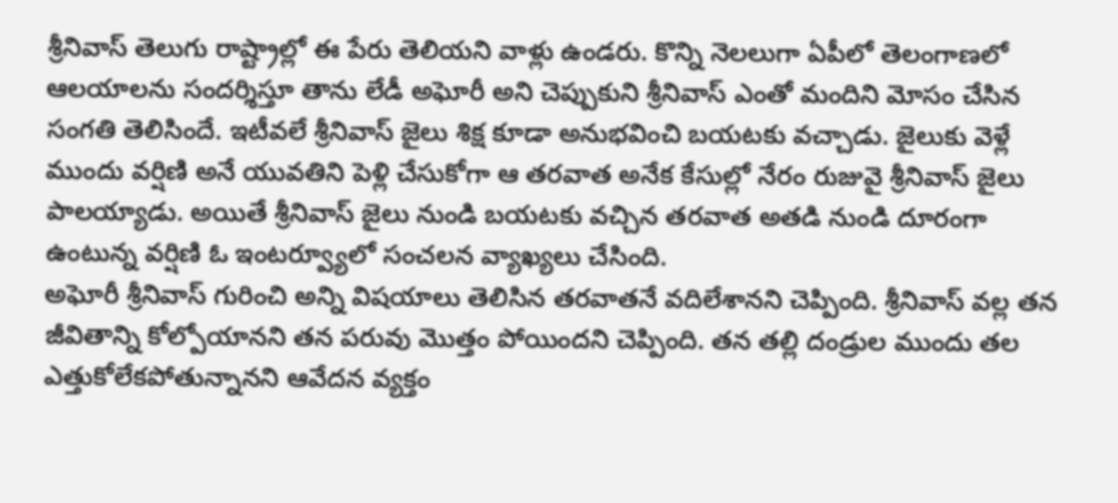శ్రీనివాస్ తెలుగు రాష్ట్రాల్లో ఈ పేరు తెలియని వాళ్లు ఉండరు. కొన్ని నెలలుగా ఏపీలో తెలంగాణలో ఆలయాలను సందర్శిస్తూ తాను లేడీ అఘోరీ అని చెప్పుకుని శ్రీనివాస్ ఎంతో మందిని మోసం చేసిన సంగతి తెలిసిందే. ఇటీవలే శ్రీనివాస్ జైలు శిక్ష కూడా అనుభవించి బయటకు వచ్చాడు. జైలుకు వెళ్లే ముందు వర్షిణి అనే యువతిని పెళ్లి చేసుకోగా ఆ తరవాత అనేక కేసుల్లో నేరం రుజువై శ్రీనివాస్ జైలు పాలయ్యాడు. అయితే శ్రీనివాస్ జైలు నుండి బయటకు వచ్చిన తరవాత అతడి నుండి దూరంగా ఉంటున్న వర్షిణి ఓ ఇంటర్వ్యూలో సంచలన వ్యాఖ్యలు చేసింది.
అఘోరీ శ్రీనివాస్ గురించి అన్ని విషయాలు తెలిసిన తరవాతనే వదిలేశానని చెప్పింది. శ్రీనివాస్ వల్ల తన జీవితాన్ని కోల్పోయానని తన పరువు మొత్తం పోయిందని చెప్పింది. తన తల్లి దండ్రుల ముందు తల ఎత్తుకోలేకపోతున్నానని ఆవేదన వ్యక్తం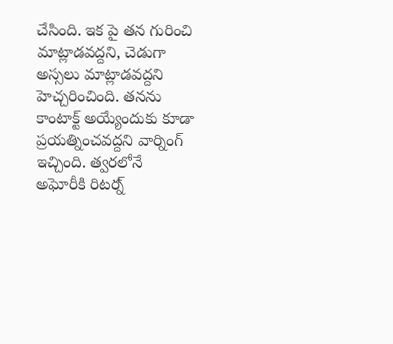చేసింది. ఇక పై తన గురించి మాట్లాడవద్దని, చెడుగా అస్సలు మాట్లాడవద్దని హెచ్చరించింది. తనను కాంటాక్ట్ అయ్యేందుకు కూడా ప్రయత్నించవద్దని వార్నింగ్ ఇచ్చింది. త్వరలోనే అఘోరీకి రిటర్న్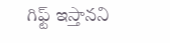గిఫ్ట్ ఇస్తానని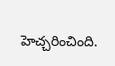హెచ్చరించింది.